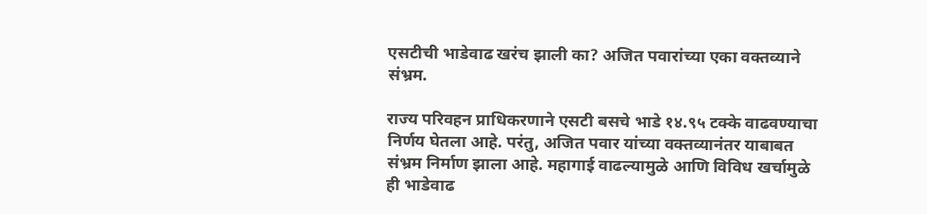एसटीची भाडेवाढ खरंच झाली का? अजित पवारांच्या एका वक्तव्याने संभ्रम.

राज्य परिवहन प्राधिकरणाने एसटी बसचे भाडे १४.९५ टक्के वाढवण्याचा निर्णय घेतला आहे. परंतु, अजित पवार यांच्या वक्तव्यानंतर याबाबत संभ्रम निर्माण झाला आहे. महागाई वाढल्यामुळे आणि विविध खर्चामुळे ही भाडेवाढ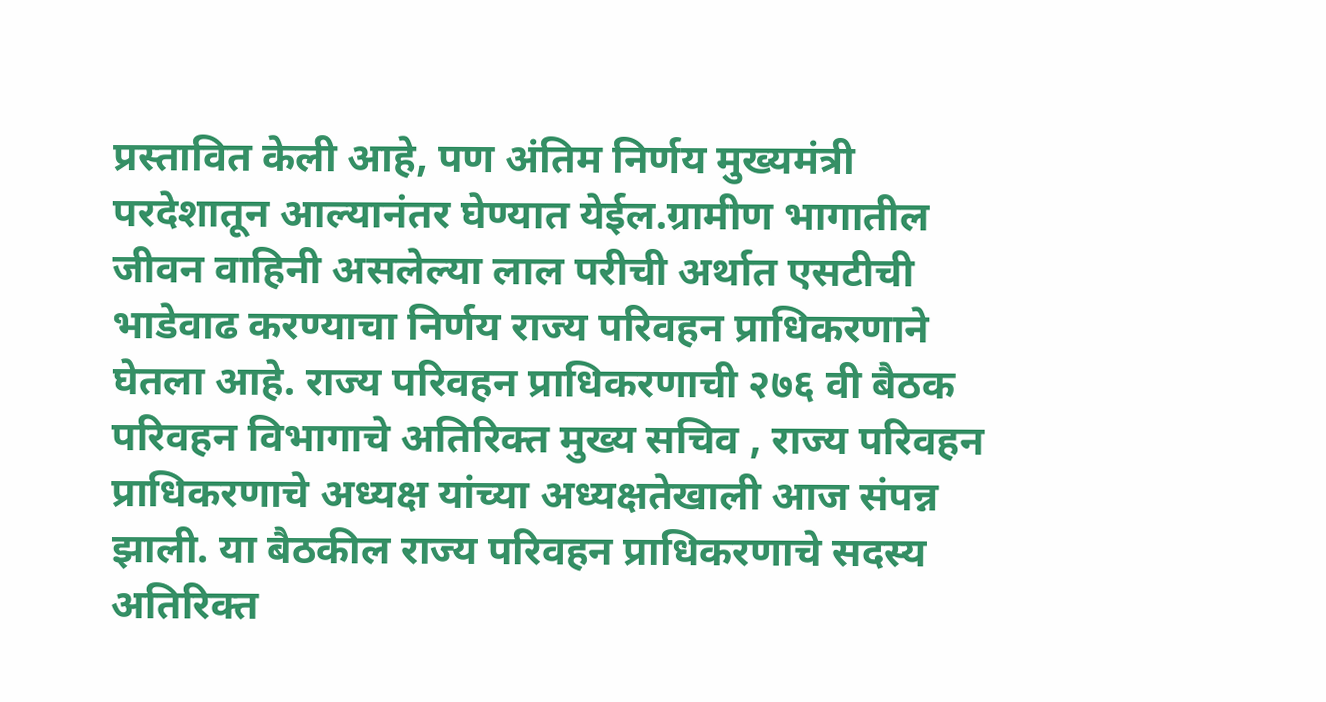प्रस्तावित केली आहे, पण अंतिम निर्णय मुख्यमंत्री परदेशातून आल्यानंतर घेण्यात येईल.ग्रामीण भागातील जीवन वाहिनी असलेल्या लाल परीची अर्थात एसटीची भाडेवाढ करण्याचा निर्णय राज्य परिवहन प्राधिकरणाने घेतला आहे. राज्य परिवहन प्राधिकरणाची २७६ वी बैठक परिवहन विभागाचे अतिरिक्त मुख्य सचिव , राज्य परिवहन प्राधिकरणाचे अध्यक्ष यांच्या अध्यक्षतेखाली आज संपन्न झाली. या बैठकील राज्य परिवहन प्राधिकरणाचे सदस्य अतिरिक्त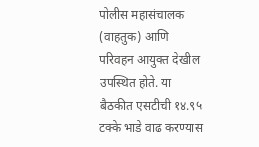पोलीस महासंचालक (वाहतुक) आणि परिवहन आयुक्त देखील उपस्थित होते. या बैठकीत एसटीची १४.९५ टक्के भाडे वाढ करण्यास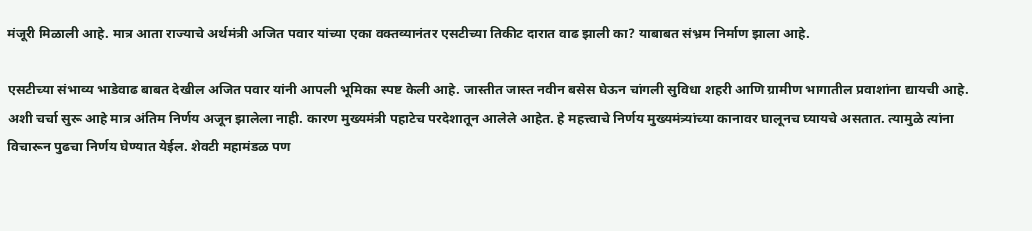मंजूरी मिळाली आहे. मात्र आता राज्याचे अर्थमंत्री अजित पवार यांच्या एका वक्तव्यानंतर एसटीच्या तिकीट दारात वाढ झाली का? याबाबत संभ्रम निर्माण झाला आहे.

एसटीच्या संभाव्य भाडेवाढ बाबत देखील अजित पवार यांनी आपली भूमिका स्पष्ट केली आहे. जास्तीत जास्त नवीन बसेस घेऊन चांगली सुविधा शहरी आणि ग्रामीण भागातील प्रवाशांना द्यायची आहे. अशी चर्चा सुरू आहे मात्र अंतिम निर्णय अजून झालेला नाही. कारण मुख्यमंत्री पहाटेच परदेशातून आलेले आहेत. हे महत्त्वाचे निर्णय मुख्यमंत्र्यांच्या कानावर घालूनच घ्यायचे असतात. त्यामुळे त्यांना विचारून पुढचा निर्णय घेण्यात येईल. शेवटी महामंडळ पण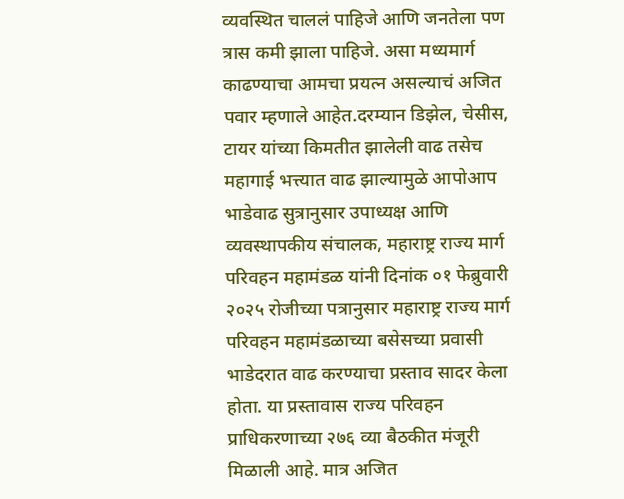व्यवस्थित चाललं पाहिजे आणि जनतेला पण त्रास कमी झाला पाहिजे. असा मध्यमार्ग काढण्याचा आमचा प्रयत्न असल्याचं अजित पवार म्हणाले आहेत.दरम्यान डिझेल, चेसीस, टायर यांच्या किमतीत झालेली वाढ तसेच महागाई भत्त्यात वाढ झाल्यामुळे आपोआप भाडेवाढ सुत्रानुसार उपाध्यक्ष आणि व्यवस्थापकीय संचालक, महाराष्ट्र राज्य मार्ग परिवहन महामंडळ यांनी दिनांक ०१ फेब्रुवारी २०२५ रोजीच्या पत्रानुसार महाराष्ट्र राज्य मार्ग परिवहन महामंडळाच्या बसेसच्या प्रवासी भाडेदरात वाढ करण्याचा प्रस्ताव सादर केला होता. या प्रस्तावास राज्य परिवहन प्राधिकरणाच्या २७६ व्या बैठकीत मंजूरी मिळाली आहे. मात्र अजित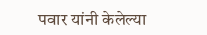पवार यांनी केलेल्या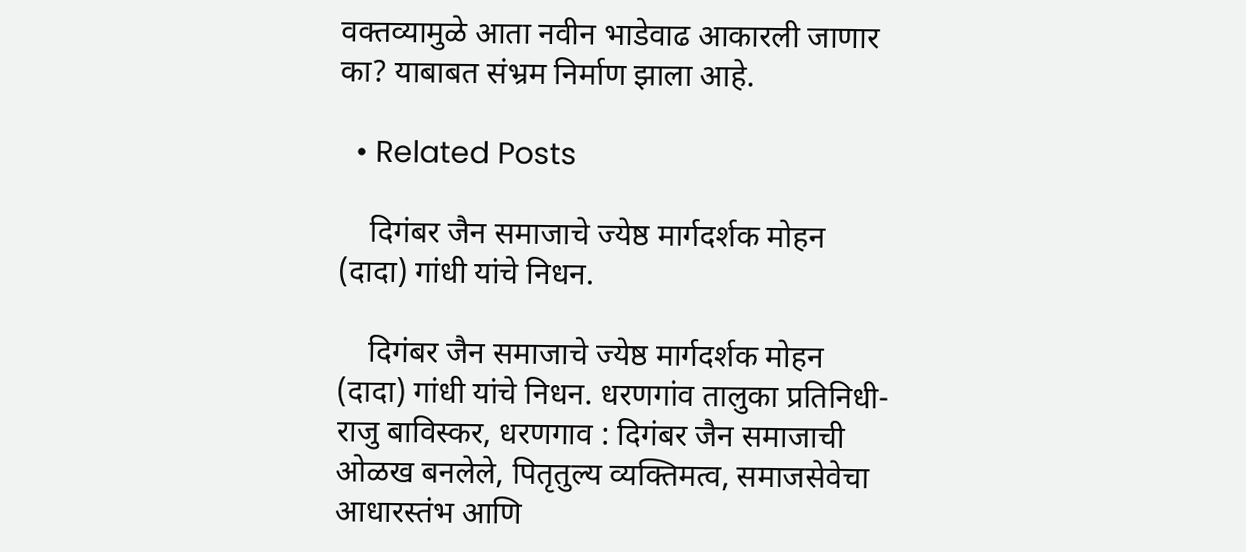वक्तव्यामुळे आता नवीन भाडेवाढ आकारली जाणार का? याबाबत संभ्रम निर्माण झाला आहे.

  • Related Posts

    दिगंबर जैन समाजाचे ज्येष्ठ मार्गदर्शक मोहन (दादा) गांधी यांचे निधन.

    दिगंबर जैन समाजाचे ज्येष्ठ मार्गदर्शक मोहन (दादा) गांधी यांचे निधन. धरणगांव तालुका प्रतिनिधी- राजु बाविस्कर, धरणगाव : दिगंबर जैन समाजाची ओळख बनलेले, पितृतुल्य व्यक्तिमत्व, समाजसेवेचा आधारस्तंभ आणि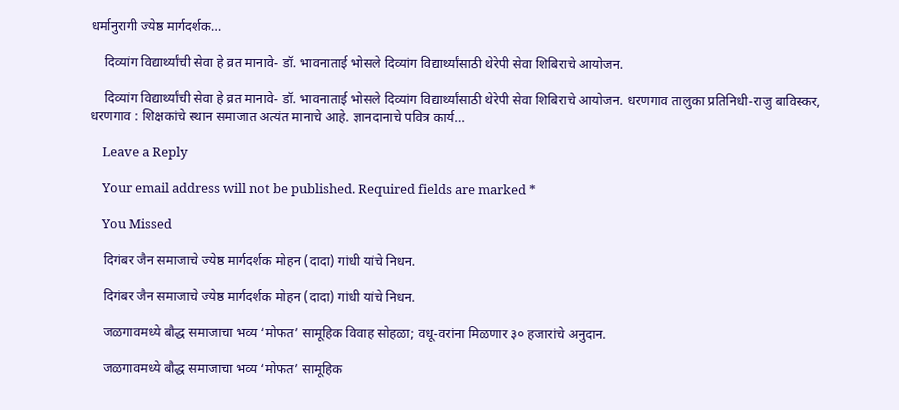धर्मानुरागी ज्येष्ठ मार्गदर्शक…

    दिव्यांग विद्यार्थ्यांची सेवा हे व्रत मानावे- डॉ. भावनाताई भोसले दिव्यांग विद्यार्थ्यांसाठी थेरेपी सेवा शिबिराचे आयोजन.

    दिव्यांग विद्यार्थ्यांची सेवा हे व्रत मानावे- डॉ. भावनाताई भोसले दिव्यांग विद्यार्थ्यांसाठी थेरेपी सेवा शिबिराचे आयोजन. धरणगाव तालुका प्रतिनिधी-राजु बाविस्कर, धरणगाव : शिक्षकांचे स्थान समाजात अत्यंत मानाचे आहे. ज्ञानदानाचे पवित्र कार्य…

    Leave a Reply

    Your email address will not be published. Required fields are marked *

    You Missed

    दिगंबर जैन समाजाचे ज्येष्ठ मार्गदर्शक मोहन (दादा) गांधी यांचे निधन.

    दिगंबर जैन समाजाचे ज्येष्ठ मार्गदर्शक मोहन (दादा) गांधी यांचे निधन.

    जळगावमध्ये बौद्ध समाजाचा भव्य ‘मोफत’ सामूहिक विवाह सोहळा; वधू-वरांना मिळणार ३० हजारांचे अनुदान.

    जळगावमध्ये बौद्ध समाजाचा भव्य ‘मोफत’ सामूहिक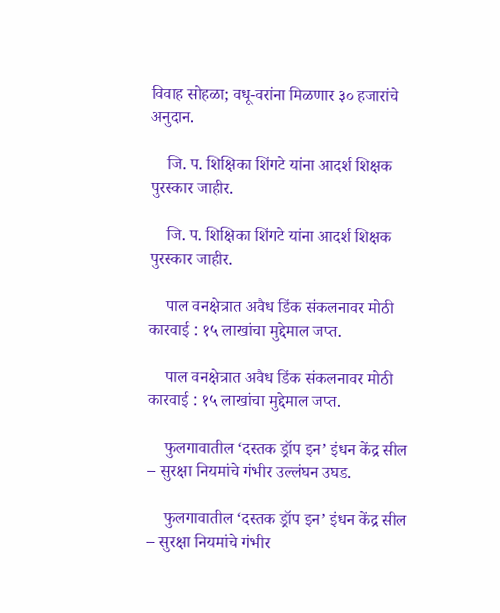विवाह सोहळा; वधू-वरांना मिळणार ३० हजारांचे अनुदान.

    जि. प. शिक्षिका शिंगटे यांना आदर्श शिक्षक पुरस्कार जाहीर.

    जि. प. शिक्षिका शिंगटे यांना आदर्श शिक्षक पुरस्कार जाहीर.

    पाल वनक्षेत्रात अवैध डिंक संकलनावर मोठी कारवाई : १५ लाखांचा मुद्देमाल जप्त.

    पाल वनक्षेत्रात अवैध डिंक संकलनावर मोठी कारवाई : १५ लाखांचा मुद्देमाल जप्त.

    फुलगावातील ‘दस्तक ड्रॉप इन’ इंधन केंद्र सील – सुरक्षा नियमांचे गंभीर उल्लंघन उघड.

    फुलगावातील ‘दस्तक ड्रॉप इन’ इंधन केंद्र सील – सुरक्षा नियमांचे गंभीर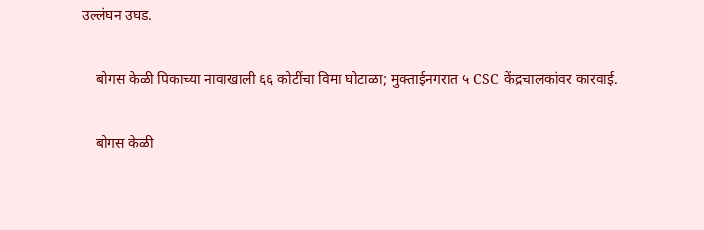उल्लंघन उघड.

    बोगस केळी पिकाच्या नावाखाली ६६ कोटींचा विमा घोटाळा; मुक्ताईनगरात ५ CSC केंद्रचालकांवर कारवाई.

    बोगस केळी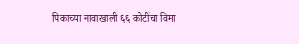पिकाच्या नावाखाली ६६ कोटींचा विमा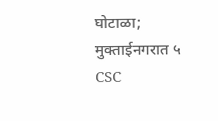घोटाळा; मुक्ताईनगरात ५ CSC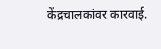केंद्रचालकांवर कारवाई.